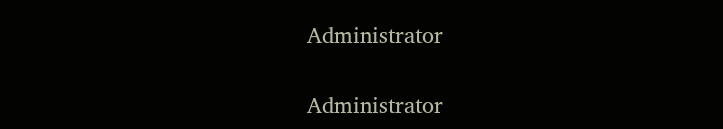Administrator

Administrator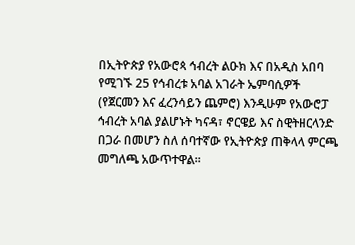በኢትዮጵያ የአውሮጳ ኅብረት ልዑክ እና በአዲስ አበባ የሚገኙ 25 የኅብረቱ አባል አገራት ኤምባሲዎች (የጀርመን እና ፈረንሳይን ጨምሮ) እንዲሁም የአውሮፓ ኅብረት አባል ያልሆኑት ካናዳ፣ ኖርዌይ እና ስዊትዘርላንድ በጋራ በመሆን ስለ ሰባተኛው የኢትዮጵያ ጠቅላላ ምርጫ መግለጫ አውጥተዋል።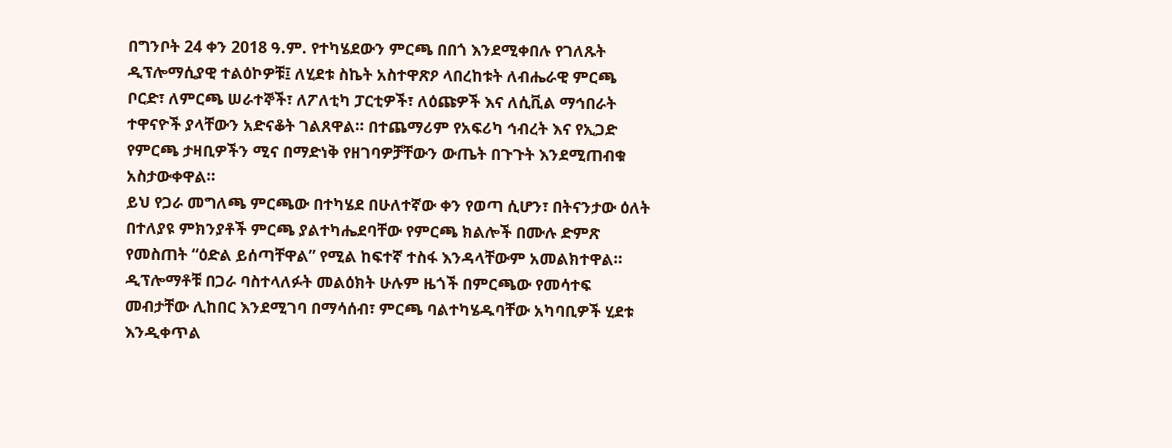በግንቦት 24 ቀን 2018 ዓ.ም. የተካሄደውን ምርጫ በበጎ እንደሚቀበሉ የገለጹት ዲፕሎማሲያዊ ተልዕኮዎቹ፤ ለሂደቱ ስኬት አስተዋጽዖ ላበረከቱት ለብሔራዊ ምርጫ ቦርድ፣ ለምርጫ ሠራተኞች፣ ለፖለቲካ ፓርቲዎች፣ ለዕጩዎች እና ለሲቪል ማኅበራት ተዋናዮች ያላቸውን አድናቆት ገልጸዋል። በተጨማሪም የአፍሪካ ኅብረት እና የኢጋድ የምርጫ ታዛቢዎችን ሚና በማድነቅ የዘገባዎቻቸውን ውጤት በጉጉት እንደሚጠብቁ አስታውቀዋል።
ይህ የጋራ መግለጫ ምርጫው በተካሄደ በሁለተኛው ቀን የወጣ ሲሆን፣ በትናንታው ዕለት በተለያዩ ምክንያቶች ምርጫ ያልተካሔደባቸው የምርጫ ክልሎች በሙሉ ድምጽ የመስጠት “ዕድል ይሰጣቸዋል” የሚል ከፍተኛ ተስፋ እንዳላቸውም አመልክተዋል። ዲፕሎማቶቹ በጋራ ባስተላለፉት መልዕክት ሁሉም ዜጎች በምርጫው የመሳተፍ መብታቸው ሊከበር እንደሚገባ በማሳሰብ፣ ምርጫ ባልተካሄዱባቸው አካባቢዎች ሂደቱ እንዲቀጥል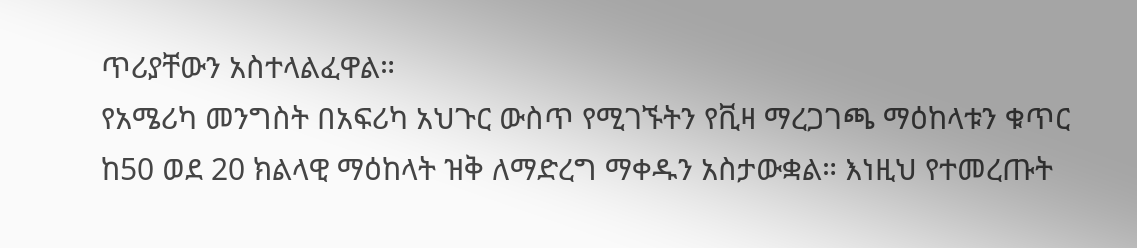ጥሪያቸውን አስተላልፈዋል።
የአሜሪካ መንግስት በአፍሪካ አህጉር ውስጥ የሚገኙትን የቪዛ ማረጋገጫ ማዕከላቱን ቁጥር ከ50 ወደ 20 ክልላዊ ማዕከላት ዝቅ ለማድረግ ማቀዱን አስታውቋል። እነዚህ የተመረጡት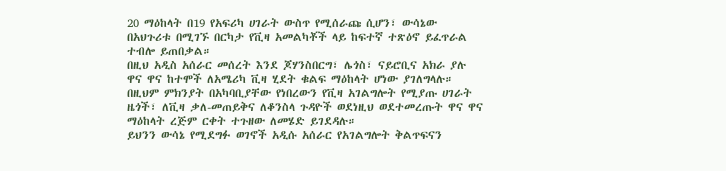20 ማዕከላት በ19 የአፍሪካ ሀገራት ውስጥ የሚሰራጩ ሲሆን፣ ውሳኔው በአህጉሪቱ በሚገኙ በርካታ የቪዛ አመልካቾች ላይ ከፍተኛ ተጽዕኖ ይፈጥራል ተብሎ ይጠበቃል።
በዚህ አዲስ አሰራር መሰረት እንደ ጆሃንስበርግ፣ ሌጎስ፣ ናይሮቢና አክራ ያሉ ዋና ዋና ከተሞች ለአሜሪካ ቪዛ ሂደት ቁልፍ ማዕከላት ሆነው ያገለግላሉ። በዚህም ምክንያት በአካባቢያቸው የነበረውን የቪዛ አገልግሎት የሚያጡ ሀገራት ዜጎች፣ ለቪዛ ቃለ-መጠይቅና ለቆንስላ ጉዳዮች ወደነዚህ ወደተመረጡት ዋና ዋና ማዕከላት ረጅም ርቀት ተጉዘው ለመሄድ ይገደዳሉ።
ይህንን ውሳኔ የሚደግፉ ወገኖች አዲሱ አሰራር የአገልግሎት ቅልጥፍናን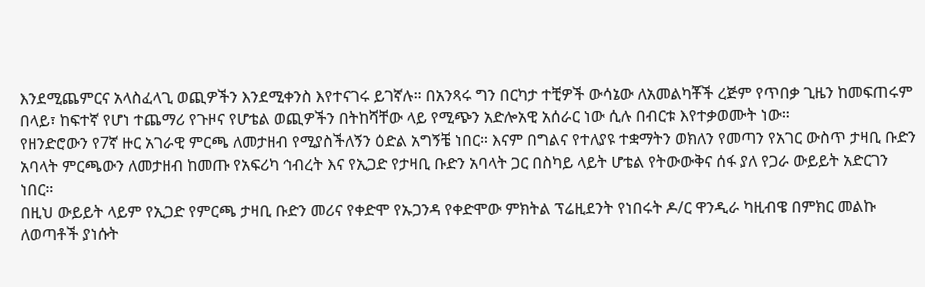እንደሚጨምርና አላስፈላጊ ወጪዎችን እንደሚቀንስ እየተናገሩ ይገኛሉ። በአንጻሩ ግን በርካታ ተቺዎች ውሳኔው ለአመልካቾች ረጅም የጥበቃ ጊዜን ከመፍጠሩም በላይ፣ ከፍተኛ የሆነ ተጨማሪ የጉዞና የሆቴል ወጪዎችን በትከሻቸው ላይ የሚጭን አድሎአዊ አሰራር ነው ሲሉ በብርቱ እየተቃወሙት ነው።
የዘንድሮውን የ7ኛ ዙር አገራዊ ምርጫ ለመታዘብ የሚያስችለኝን ዕድል አግኝቼ ነበር። እናም በግልና የተለያዩ ተቋማትን ወክለን የመጣን የአገር ውስጥ ታዛቢ ቡድን አባላት ምርጫውን ለመታዘብ ከመጡ የአፍሪካ ኅብረት እና የኢጋድ የታዛቢ ቡድን አባላት ጋር በስካይ ላይት ሆቴል የትውውቅና ሰፋ ያለ የጋራ ውይይት አድርገን ነበር።
በዚህ ውይይት ላይም የኢጋድ የምርጫ ታዛቢ ቡድን መሪና የቀድሞ የኡጋንዳ የቀድሞው ምክትል ፕሬዚደንት የነበሩት ዶ/ር ዋንዲራ ካዚብዌ በምክር መልኩ ለወጣቶች ያነሱት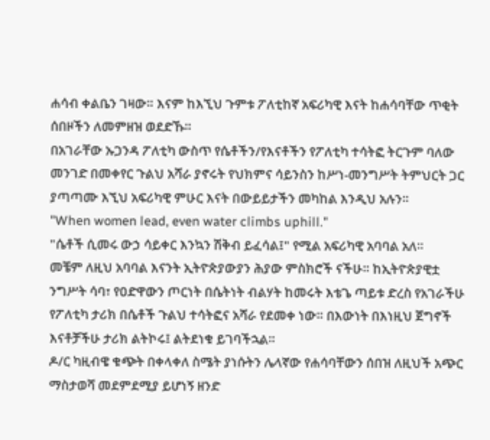ሐሳብ ቀልቤን ገዛው። እናም ከእኚህ ጉምቱ ፖለቲከኛ አፍሪካዊ እናት ከሐሳባቸው ጥቂት ሰበዞችን ለመምዘዝ ወደድኹ።
በአገራቸው ኡጋንዳ ፖለቲካ ውስጥ የሴቶችን/የእናቶችን የፖለቲካ ተሳትፎ ትርጉም ባለው መንገድ በመቀየር ጉልህ አሻራ ያኖሩት የህክምና ሳይንስን ከሥነ-መንግሥት ትምህርት ጋር ያጣጣሙ እኚህ አፍሪካዊ ምሁር እናት በውይይታችን መካከል እንዲህ አሉን።
"When women lead, even water climbs uphill."
"ሴቶች ሲመሩ ውኃ ሳይቀር እንኳን ሽቅብ ይፈሳል፤" የሚል አፍሪካዊ አባባል አለ።
መቼም ለዚህ አባባል እናንት ኢትዮጵያውያን ሕያው ምስክሮች ናችሁ። ከኢትዮጵያዊቷ ንግሥት ሳባ፣ የዐድዋውን ጦርነት በሴትነት ብልሃት ከመሩት እቴጌ ጣይቱ ድረስ የአገራችሁ የፖለቲካ ታሪክ በሴቶች ጉልህ ተሳትፎና አሻራ የደመቀ ነው። በእውነት በእነዚህ ጀግኖች እናቶቻችሁ ታሪክ ልትኮሩ፤ ልትደነቁ ይገባችኋል።
ዶ/ር ካዚብዌ ቁጭት በቀላቀለ ስሜት ያነሱትን ሌላኛው የሐሳባቸውን ሰበዝ ለዚህች አጭር ማስታወሻ መደምደሚያ ይሆነኝ ዘንድ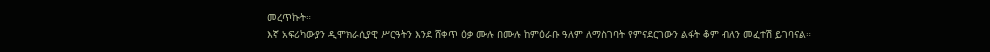መረጥኩት።
እኛ አፍሪካውያን ዲሞክራሲያዊ ሥርዓትን እንደ ሸቀጥ ዕቃ ሙሉ በሙሉ ከምዕራቡ ዓለም ለማስገባት የምናደርገውን ልፋት ቆም ብለን መፈተሽ ይገባናል።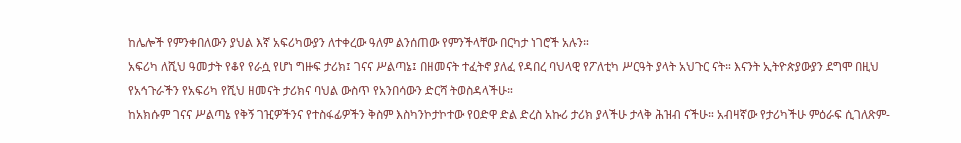ከሌሎች የምንቀበለውን ያህል እኛ አፍሪካውያን ለተቀረው ዓለም ልንሰጠው የምንችላቸው በርካታ ነገሮች አሉን።
አፍሪካ ለሺህ ዓመታት የቆየ የራሷ የሆነ ግዙፍ ታሪክ፤ ገናና ሥልጣኔ፤ በዘመናት ተፈትኖ ያለፈ የዳበረ ባህላዊ የፖለቲካ ሥርዓት ያላት አህጉር ናት። እናንት ኢትዮጵያውያን ደግሞ በዚህ የአኅጉራችን የአፍሪካ የሺህ ዘመናት ታሪክና ባህል ውስጥ የአንበሳውን ድርሻ ትወስዳላችሁ።
ከአክሱም ገናና ሥልጣኔ የቅኝ ገዢዎችንና የተስፋፊዎችን ቅስም እስካንኮታኮተው የዐድዋ ድል ድረስ አኩሪ ታሪክ ያላችሁ ታላቅ ሕዝብ ናችሁ። አብዛኛው የታሪካችሁ ምዕራፍ ሲገለጽም-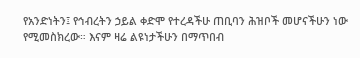የአንድነትን፤ የኅብረትን ኃይል ቀድሞ የተረዳችሁ ጠቢባን ሕዝቦች መሆናችሁን ነው የሚመስክረው። እናም ዛሬ ልዩነታችሁን በማጥበብ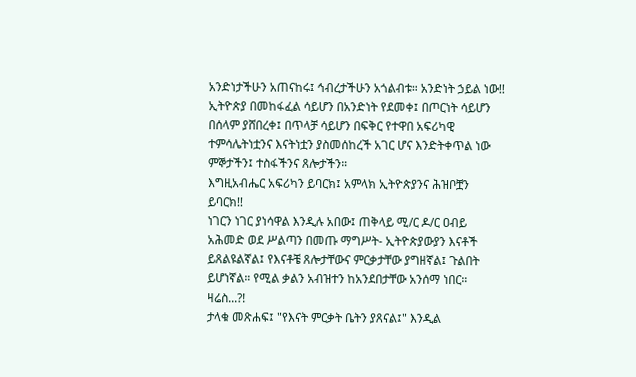አንድነታችሁን አጠናከሩ፤ ኅብረታችሁን አጎልብቱ። አንድነት ኃይል ነው!!
ኢትዮጵያ በመከፋፈል ሳይሆን በአንድነት የደመቀ፤ በጦርነት ሳይሆን በሰላም ያሸበረቀ፤ በጥላቻ ሳይሆን በፍቅር የተዋበ አፍሪካዊ ተምሳሌትነቷንና እናትነቷን ያስመሰከረች አገር ሆና እንድትቀጥል ነው ምኞታችን፤ ተስፋችንና ጸሎታችን።
እግዚአብሔር አፍሪካን ይባርክ፤ አምላክ ኢትዮጵያንና ሕዝቦቿን ይባርክ!!
ነገርን ነገር ያነሳዋል እንዲሉ አበው፤ ጠቅላይ ሚ/ር ዶ/ር ዐብይ አሕመድ ወደ ሥልጣን በመጡ ማግሥት- ኢትዮጵያውያን እናቶች ይጸልዩልኛል፤ የእናቶቼ ጸሎታቸውና ምርቃታቸው ያግዘኛል፤ ጉልበት ይሆነኛል። የሚል ቃልን አብዝተን ከአንደበታቸው አንሰማ ነበር። ዛሬስ...?!
ታላቁ መጽሐፍ፤ "የእናት ምርቃት ቤትን ያጸናል፤" እንዲል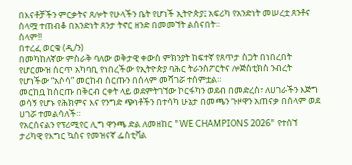በእናቶቻችን ምርቃትና ጸሎት የሁላችን ቤት የሆነች ኢትዮጵያ፤ አፍሪካ የአንድነት መሠረቷ ጸንቶና ሰላሟ ተጠብቆ በአንድነት ጸንታ ትኖር ዘንድ በመመኘት ልሰናበት።
ሰላም!!
በተረፈ ወርቁ (ዲ/ን)
በመካከለኛው ምስራቅ ባለው ወቅታዊ ቀውስ ምክንያት ከፍተኛ የጸጥታ ስጋት በነበረበት የሆርሙዝ ሰርጥ አካባቢ የነበረችው የኢትዮጵያ ባሕር ትራንስፖርትና ሎጅስቲክስ ንብረት የሆነችው “አሶሳ” መርከብ ሰርጡን በሰላም መሻገሯ ተሰምቷል።
መርከቧ ከሰርጡ በቅርብ ርቀት ላይ ወደምትገኘው ኮርፋካን ወደብ በመድረስ፣ ለሀገራችን እጅግ ወሳኝ የሆኑ የሕክምና እና የንግድ ጭነቶችን በተሳካ ሁኔታ በመጫን ጉዞዋን አጠናቃ በሰላም ወደ ሀገሯ ተመልሳለች።
የአርሰናልን የፕሪሚየር ሊግ ዋንጫ ድል ለመዘከር "WE CHAMPIONS 2026" የተሰኘ ታሪካዊ የእግር ኳስና የመዝናኛ ፌስቲቫል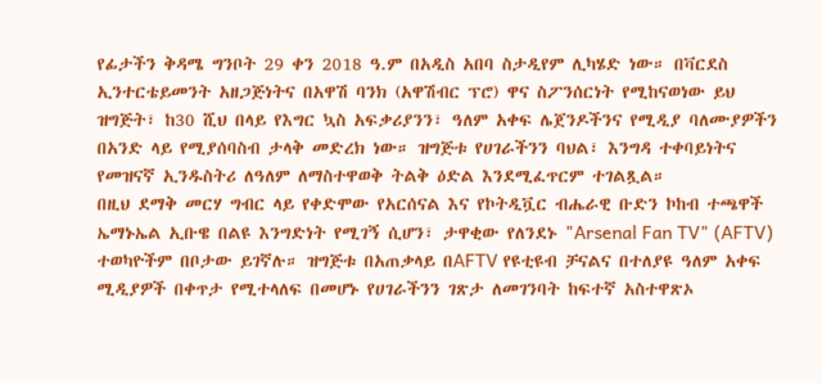የፊታችን ቅዳሜ ግንቦት 29 ቀን 2018 ዓ.ም በአዲስ አበባ ስታዲየም ሊካሄድ ነው። በቫርደስ ኢንተርቴይመንት አዘጋጅነትና በአዋሽ ባንክ (አዋሽብር ፕሮ) ዋና ስፖንሰርነት የሚከናወነው ይህ ዝግጅት፣ ከ30 ሺህ በላይ የእግር ኳስ አፍቃሪያንን፣ ዓለም አቀፍ ሌጀንዶችንና የሚዲያ ባለሙያዎችን በአንድ ላይ የሚያሰባስብ ታላቅ መድረክ ነው። ዝግጅቱ የሀገራችንን ባህል፣ እንግዳ ተቀባይነትና የመዝናኛ ኢንዱስትሪ ለዓለም ለማስተዋወቅ ትልቅ ዕድል እንደሚፈጥርም ተገልጿል።
በዚህ ደማቅ መርሃ ግብር ላይ የቀድሞው የአርሰናል እና የኮትዲቯር ብሔራዊ ቡድን ኮከብ ተጫዋች ኤማኑኤል ኢቡዌ በልዩ እንግድነት የሚገኝ ሲሆን፣ ታዋቂው የለንደኑ "Arsenal Fan TV" (AFTV) ተወካዮችም በቦታው ይገኛሉ። ዝግጅቱ በአጠቃላይ በAFTV የዩቲዩብ ቻናልና በተለያዩ ዓለም አቀፍ ሚዲያዎች በቀጥታ የሚተላለፍ በመሆኑ የሀገራችንን ገጽታ ለመገንባት ከፍተኛ አስተዋጽኦ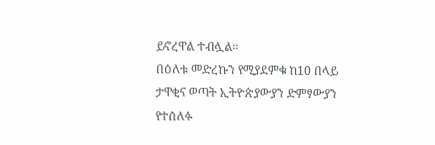ይኖረዋል ተብሏል።
በዕለቱ መድረኩን የሚያደምቁ ከ10 በላይ ታዋቂና ወጣት ኢትዮጵያውያን ድምፃውያን የተሰለፉ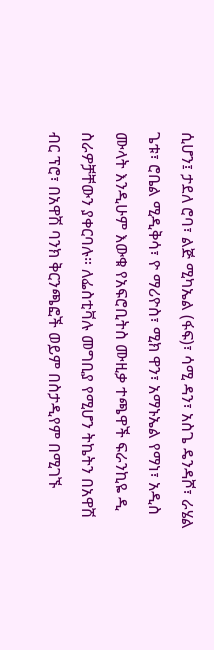ሲሆን፤ ታደለ ሮባ፣ ልጅ ሚካኤል (ፋፍ)፣ ሳሚ ዳን፣ አስጌ ዴንዳሾ፣ ራሄል ጌቱ፣ ሮቤል ሚዲቅሳ፣ ዮ ማሪዮስ፣ ሚክ ዋን፣ አማኑኤል የማነ፣ አዲስ ሙላት እንዲሁም እውቁ የአፍሮቢትስ ሙዚቃ ተጫዋች ፍራንኪዬ ዲ ስራዎቻቸውን ያቀርባሉ። ለፌስቲቫሉ መግቢያ የሚሆን ትኬትን በአዋሽ ብር ፕሮ፣ በአዋሽ ባንክ ቅርንጫፎች ወይም በስታዲየም በሚገኙ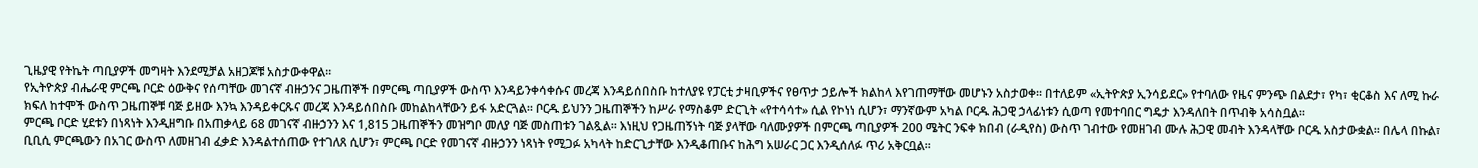ጊዜያዊ የትኬት ጣቢያዎች መግዛት እንደሚቻል አዘጋጆቹ አስታውቀዋል።
የኢትዮጵያ ብሔራዊ ምርጫ ቦርድ ዕውቅና የሰጣቸው መገናኛ ብዙኃንና ጋዜጠኞች በምርጫ ጣቢያዎች ውስጥ እንዳይንቀሳቀሱና መረጃ እንዳይሰበስቡ ከተለያዩ የፓርቲ ታዛቢዎችና የፀጥታ ኃይሎች ክልከላ እየገጠማቸው መሆኑን አስታወቀ። በተለይም «ኢትዮጵያ ኢንሳይደር» የተባለው የዜና ምንጭ በልደታ፣ የካ፣ ቂርቆስ እና ለሚ ኩራ ክፍለ ከተሞች ውስጥ ጋዜጠኞቹ ባጅ ይዘው እንኳ እንዳይቀርጹና መረጃ እንዳይሰበስቡ መከልከላቸውን ይፋ አድርጓል። ቦርዱ ይህንን ጋዜጠኞችን ከሥራ የማስቆም ድርጊት «የተሳሳተ» ሲል የኮነነ ሲሆን፣ ማንኛውም አካል ቦርዱ ሕጋዊ ኃላፊነቱን ሲወጣ የመተባበር ግዴታ እንዳለበት በጥብቅ አሳስቧል።
ምርጫ ቦርድ ሂደቱን በነጻነት እንዲዘግቡ በአጠቃላይ 68 መገናኛ ብዙኃንን እና 1,815 ጋዜጠኞችን መዝግቦ መለያ ባጅ መስጠቱን ገልጿል። እነዚህ የጋዜጠኝነት ባጅ ያላቸው ባለሙያዎች በምርጫ ጣቢያዎች 200 ሜትር ንፍቀ ክበብ (ራዲየስ) ውስጥ ገብተው የመዘገብ ሙሉ ሕጋዊ መብት እንዳላቸው ቦርዱ አስታውቋል። በሌላ በኩል፣ ቢቢሲ ምርጫውን በአገር ውስጥ ለመዘገብ ፈቃድ እንዳልተሰጠው የተገለጸ ሲሆን፣ ምርጫ ቦርድ የመገናኛ ብዙኃንን ነጻነት የሚጋፉ አካላት ከድርጊታቸው እንዲቆጠቡና ከሕግ አሠራር ጋር እንዲሰለፉ ጥሪ አቅርቧል።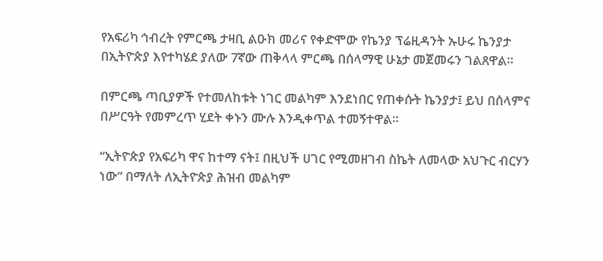የአፍሪካ ኅብረት የምርጫ ታዛቢ ልዑክ መሪና የቀድሞው የኬንያ ፕሬዚዳንት ኡሁሩ ኬንያታ በኢትዮጵያ እየተካሄደ ያለው 7ኛው ጠቅላላ ምርጫ በሰላማዊ ሁኔታ መጀመሩን ገልጸዋል።

በምርጫ ጣቢያዎች የተመለከቱት ነገር መልካም እንደነበር የጠቀሱት ኬንያታ፤ ይህ በሰላምና በሥርዓት የመምረጥ ሂደት ቀኑን ሙሉ እንዲቀጥል ተመኝተዋል።

“ኢትዮጵያ የአፍሪካ ዋና ከተማ ናት፤ በዚህች ሀገር የሚመዘገብ ስኬት ለመላው አህጉር ብርሃን ነው” በማለት ለኢትዮጵያ ሕዝብ መልካም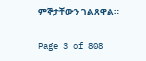ምኞታቸውን ገልጸዋል።

Page 3 of 808